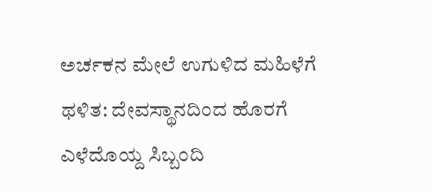ಅರ್ಚಕನ ಮೇಲೆ ಉಗುಳಿದ ಮಹಿಳೆಗೆ ಥಳಿತ: ದೇವಸ್ಥಾನದಿಂದ ಹೊರಗೆ ಎಳೆದೊಯ್ದ ಸಿಬ್ಬಂದಿ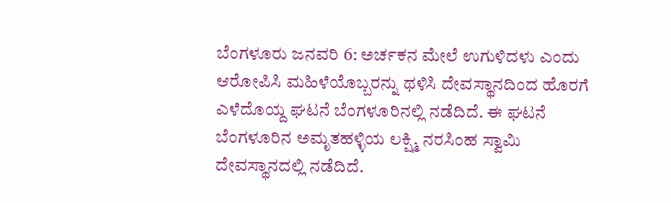ಬೆಂಗಳೂರು ಜನವರಿ 6: ಅರ್ಚಕನ ಮೇಲೆ ಉಗುಳಿದಳು ಎಂದು ಆರೋಪಿಸಿ ಮಹಿಳೆಯೊಬ್ಬರನ್ನು ಥಳಿಸಿ ದೇವಸ್ಥಾನದಿಂದ ಹೊರಗೆ ಎಳೆದೊಯ್ದ ಘಟನೆ ಬೆಂಗಳೂರಿನಲ್ಲಿ ನಡೆದಿದೆ. ಈ ಘಟನೆ ಬೆಂಗಳೂರಿನ ಅಮೃತಹಳ್ಳಿಯ ಲಕ್ಷ್ಮಿ ನರಸಿಂಹ ಸ್ವಾಮಿ ದೇವಸ್ಥಾನದಲ್ಲಿ ನಡೆದಿದೆ.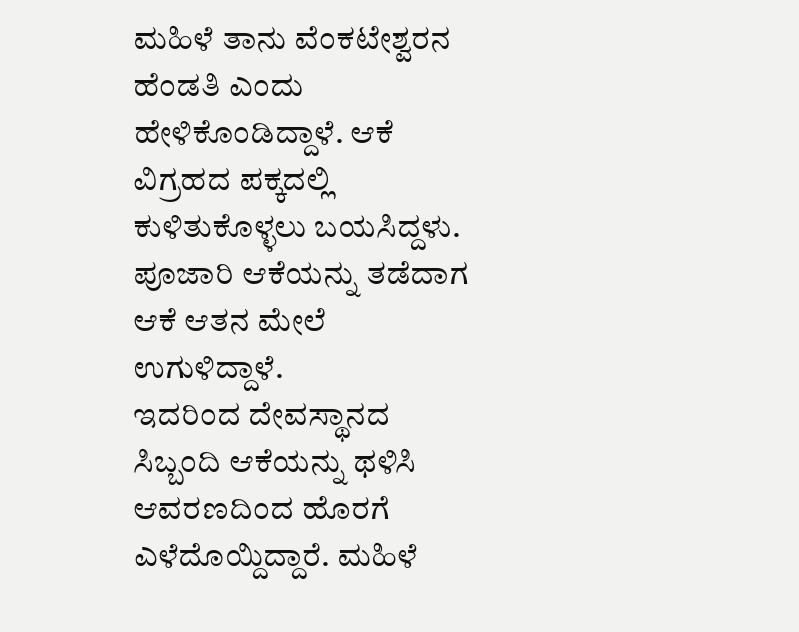ಮಹಿಳೆ ತಾನು ವೆಂಕಟೇಶ್ವರನ ಹೆಂಡತಿ ಎಂದು ಹೇಳಿಕೊಂಡಿದ್ದಾಳೆ. ಆಕೆ ವಿಗ್ರಹದ ಪಕ್ಕದಲ್ಲಿ ಕುಳಿತುಕೊಳ್ಳಲು ಬಯಸಿದ್ದಳು. ಪೂಜಾರಿ ಆಕೆಯನ್ನು ತಡೆದಾಗ ಆಕೆ ಆತನ ಮೇಲೆ ಉಗುಳಿದ್ದಾಳೆ.
ಇದರಿಂದ ದೇವಸ್ಥಾನದ ಸಿಬ್ಬಂದಿ ಆಕೆಯನ್ನು ಥಳಿಸಿ ಆವರಣದಿಂದ ಹೊರಗೆ ಎಳೆದೊಯ್ದಿದ್ದಾರೆ. ಮಹಿಳೆ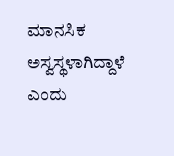ಮಾನಸಿಕ ಅಸ್ವಸ್ಥಳಾಗಿದ್ದಾಳೆ ಎಂದು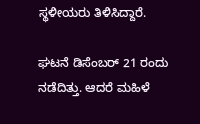ಸ್ಥಳೀಯರು ತಿಳಿಸಿದ್ದಾರೆ.

ಘಟನೆ ಡಿಸೆಂಬರ್ 21 ರಂದು ನಡೆದಿತ್ತು. ಆದರೆ ಮಹಿಳೆ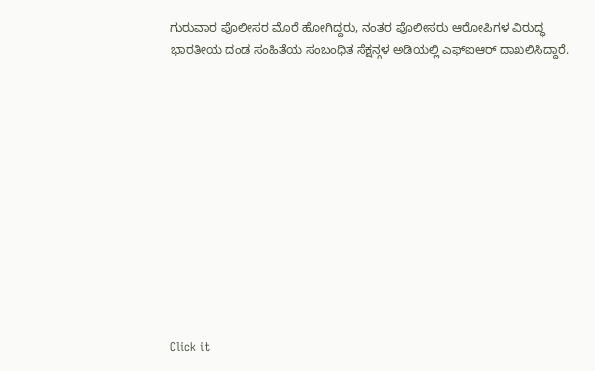ಗುರುವಾರ ಪೊಲೀಸರ ಮೊರೆ ಹೋಗಿದ್ದರು, ನಂತರ ಪೊಲೀಸರು ಆರೋಪಿಗಳ ವಿರುದ್ಧ ಭಾರತೀಯ ದಂಡ ಸಂಹಿತೆಯ ಸಂಬಂಧಿತ ಸೆಕ್ಷನ್ಗಳ ಅಡಿಯಲ್ಲಿ ಎಫ್ಐಆರ್ ದಾಖಲಿಸಿದ್ದಾರೆ.












Click it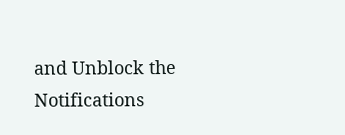and Unblock the Notifications